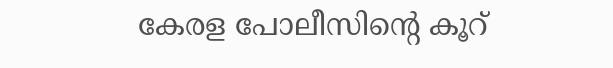കേരള പോലീസിന്‍റെ കൂറ്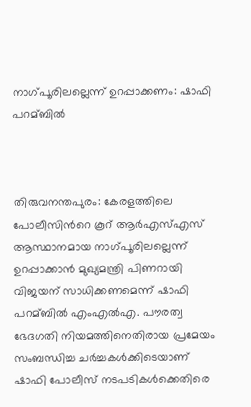നാഗ്പൂരിലല്ലെന്ന് ഉറപ്പാക്കണം: ഷാഫി പറമ്ബില്‍



തിരുവനന്തപുരം: കേരളത്തിലെ പോലീസിന്‍റെ കൂറ് ആര്‍എസ്‌എസ് ആസ്ഥാനമായ നാഗ്പൂരിലല്ലെന്ന് ഉറപ്പാക്കാന്‍ മുഖ്യമന്ത്രി പിണറായി വിജയന് സാധിക്കണമെന്ന് ഷാഫി പറമ്ബില്‍ എംഎല്‍‌എ. പൗരത്വ ഭേദഗതി നിയമത്തിനെതിരായ പ്രമേയം സംബന്ധിച്ച ചര്‍ച്ചകള്‍ക്കിടെയാണ് ഷാഫി പോലീസ് നടപടികള്‍ക്കെതിരെ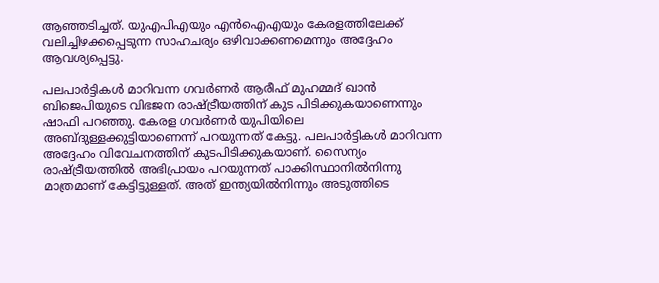ആഞ്ഞടിച്ചത്. യുഎപിഎയും എന്‍ഐഎയും കേരളത്തിലേക്ക് വലിച്ചിഴക്കപ്പെടുന്ന സാഹചര്യം ഒഴിവാക്കണമെന്നും അദ്ദേഹം ആവശ്യപ്പെട്ടു.

പലപാര്‍ട്ടികള്‍ മാറിവന്ന ഗവര്‍ണര്‍ ആരീഫ് മുഹമ്മദ് ഖാന്‍ ബിജെപിയുടെ വിഭജന രാഷ്ട്രീയത്തിന് കുട പിടിക്കുകയാണെന്നും ഷാഫി പറഞ്ഞു. കേരള ഗവര്‍ണര്‍ യുപിയിലെ അബ്ദുള്ളക്കുട്ടിയാണെന്ന് പറയുന്നത് കേട്ടു. പലപാര്‍ട്ടികള്‍ മാറിവന്ന അദ്ദേഹം വിവേചനത്തിന് കുടപിടിക്കുകയാണ്. സൈന്യം രാഷ്ട്രീയത്തില്‍ അഭിപ്രായം പറയുന്നത് പാക്കിസ്ഥാനില്‍നിന്നു മാത്രമാണ് കേട്ടിട്ടുള്ളത്. അത് ഇന്ത്യയില്‍നിന്നും അടുത്തിടെ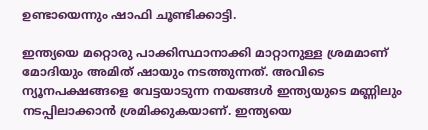ഉണ്ടായെന്നും ഷാഫി ചൂണ്ടിക്കാട്ടി.

ഇന്ത്യയെ മറ്റൊരു പാക്കിസ്ഥാനാക്കി മാറ്റാനുള്ള ശ്രമമാണ് മോദിയും അമിത് ഷായും നടത്തുന്നത്. അവിടെ ന്യൂനപക്ഷങ്ങളെ വേട്ടയാടുന്ന നയങ്ങള്‍ ഇന്ത്യയുടെ മണ്ണിലും നടപ്പിലാക്കാന്‍ ശ്രമിക്കുകയാണ്. ഇന്ത്യയെ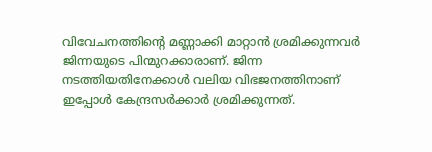വിവേചനത്തിന്‍റെ മണ്ണാക്കി മാറ്റാന്‍ ശ്രമിക്കുന്നവര്‍ ജിന്നയുടെ പിന്മുറക്കാരാണ്. ജിന്ന നടത്തിയതിനേക്കാള്‍ വലിയ വിഭജനത്തിനാണ് ഇപ്പോള്‍ കേന്ദ്രസര്‍ക്കാര്‍ ശ്രമിക്കുന്നത്.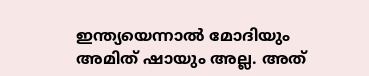ഇന്ത്യയെന്നാല്‍ മോദിയും അമിത് ഷായും അല്ല. അത്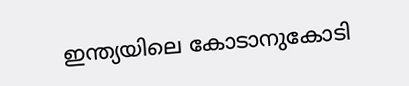ഇന്ത്യയിലെ കോടാനുകോടി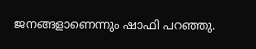ജനങ്ങളാണെന്നും ഷാഫി പറഞ്ഞു.